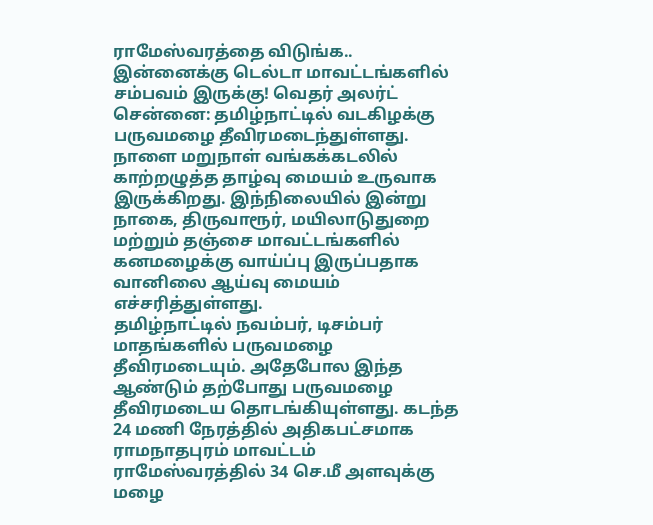ராமேஸ்வரத்தை விடுங்க.. இன்னைக்கு டெல்டா மாவட்டங்களில் சம்பவம் இருக்கு! வெதர் அலர்ட்
சென்னை: தமிழ்நாட்டில் வடகிழக்கு பருவமழை தீவிரமடைந்துள்ளது. நாளை மறுநாள் வங்கக்கடலில் காற்றழுத்த தாழ்வு மையம் உருவாக இருக்கிறது. இந்நிலையில் இன்று நாகை, திருவாரூர், மயிலாடுதுறை மற்றும் தஞ்சை மாவட்டங்களில் கனமழைக்கு வாய்ப்பு இருப்பதாக வானிலை ஆய்வு மையம் எச்சரித்துள்ளது.
தமிழ்நாட்டில் நவம்பர், டிசம்பர் மாதங்களில் பருவமழை தீவிரமடையும். அதேபோல இந்த ஆண்டும் தற்போது பருவமழை தீவிரமடைய தொடங்கியுள்ளது. கடந்த 24 மணி நேரத்தில் அதிகபட்சமாக ராமநாதபுரம் மாவட்டம் ராமேஸ்வரத்தில் 34 செ.மீ அளவுக்கு மழை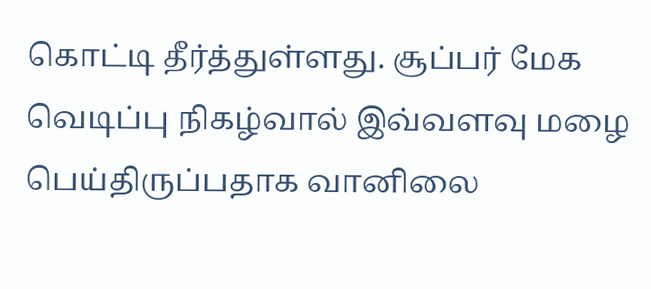கொட்டி தீர்த்துள்ளது. சூப்பர் மேக வெடிப்பு நிகழ்வால் இவ்வளவு மழை பெய்திருப்பதாக வானிலை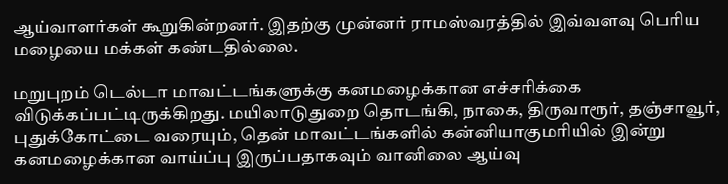ஆய்வாளர்கள் கூறுகின்றனர். இதற்கு முன்னர் ராமஸ்வரத்தில் இவ்வளவு பெரிய மழையை மக்கள் கண்டதில்லை.

மறுபுறம் டெல்டா மாவட்டங்களுக்கு கனமழைக்கான எச்சரிக்கை விடுக்கப்பட்டிருக்கிறது. மயிலாடுதுறை தொடங்கி, நாகை, திருவாரூர், தஞ்சாவூர், புதுக்கோட்டை வரையும், தென் மாவட்டங்களில் கன்னியாகுமரியில் இன்று கனமழைக்கான வாய்ப்பு இருப்பதாகவும் வானிலை ஆய்வு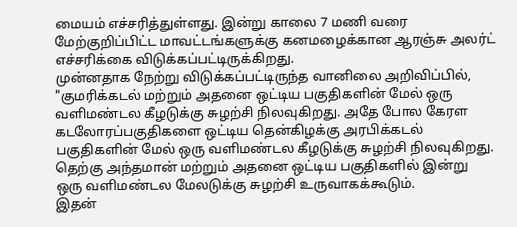மையம் எச்சரித்துள்ளது. இன்று காலை 7 மணி வரை மேற்குறிப்பிட்ட மாவட்டங்களுக்கு கனமழைக்கான ஆரஞ்சு அலர்ட் எச்சரிக்கை விடுக்கப்பட்டிருக்கிறது.
முன்னதாக நேற்று விடுக்கப்பட்டிருந்த வானிலை அறிவிப்பில், "குமரிக்கடல் மற்றும் அதனை ஒட்டிய பகுதிகளின் மேல் ஒரு வளிமண்டல கீழடுக்கு சுழற்சி நிலவுகிறது. அதே போல கேரள கடலோரப்பகுதிகளை ஒட்டிய தென்கிழக்கு அரபிக்கடல் பகுதிகளின் மேல் ஒரு வளிமண்டல கீழடுக்கு சுழற்சி நிலவுகிறது. தெற்கு அந்தமான் மற்றும் அதனை ஒட்டிய பகுதிகளில் இன்று ஒரு வளிமண்டல மேலடுக்கு சுழற்சி உருவாகக்கூடும்.
இதன்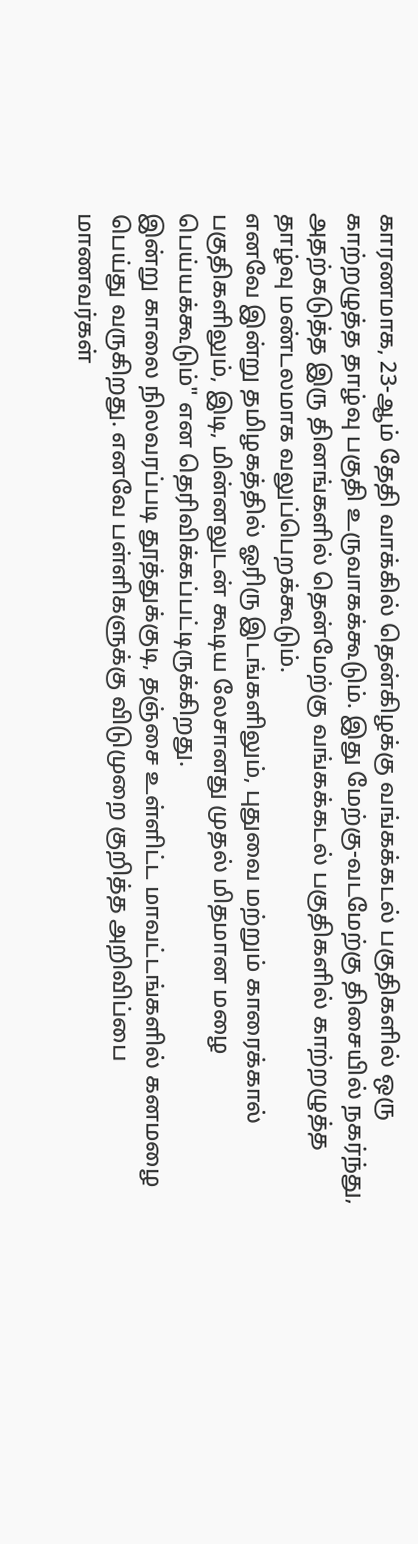காரணமாக, 23-ஆம் தேதி வாக்கில் தென்கிழக்கு வங்கக்கடல் பகுதிகளில் ஒரு காற்றழுத்த தாழ்வு பகுதி உருவாகக்கூடும். இது மேற்கு-வடமேற்கு திசையில் நகர்ந்து, அதற்கடுத்த இரு தினங்களில் தென்மேற்கு வங்கக்கடல் பகுதிகளில் காற்றழுத்த தாழ்வு மண்டலமாக வலுப்பெறக்கூடும்.
எனவே இன்று தமிழகத்தில் ஓரிரு இடங்களிலும், புதுவை மற்றும் காரைக்கால் பகுதிகளிலும், இடி, மின்னலுடன் கூடிய லேசானது முதல் மிதமான மழை பெய்யக்கூடும்" என தெரிவிக்கப்பட்டிருக்கிறது.
இன்று காலை நிலவரப்படி தூத்துக்குடி, தஞ்சை உள்ளிட்ட மாவட்டங்களில் கனமழை பெய்து வருகிறது. எனவே பள்ளிகளுக்கு விடுமுறை குறித்த அறிவிப்பை மாணவர்கள்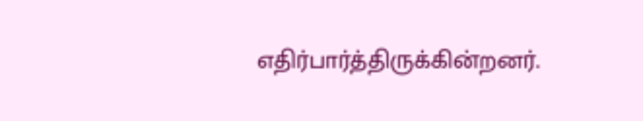எதிர்பார்த்திருக்கின்றனர்.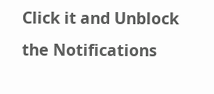Click it and Unblock the Notifications